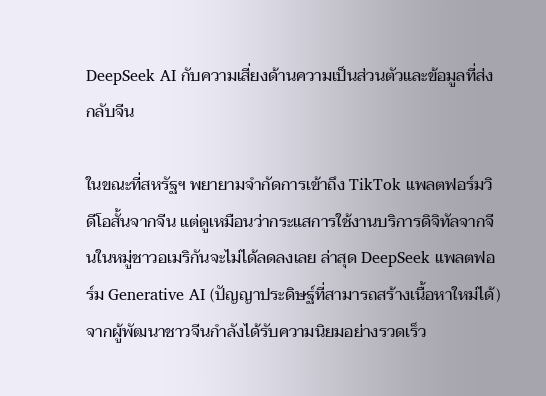DeepSeek AI กับความเสี่ยงด้านความเป็นส่วนตัวและข้อมูลที่ส่งกลับจีน

ในขณะที่สหรัฐฯ พยายามจำกัดการเข้าถึง TikTok แพลตฟอร์มวิดีโอสั้นจากจีน แต่ดูเหมือนว่ากระแสการใช้งานบริการดิจิทัลจากจีนในหมู่ชาวอเมริกันจะไม่ได้ลดลงเลย ล่าสุด DeepSeek แพลตฟอร์ม Generative AI (ปัญญาประดิษฐ์ที่สามารถสร้างเนื้อหาใหม่ได้) จากผู้พัฒนาชาวจีนกำลังได้รับความนิยมอย่างรวดเร็ว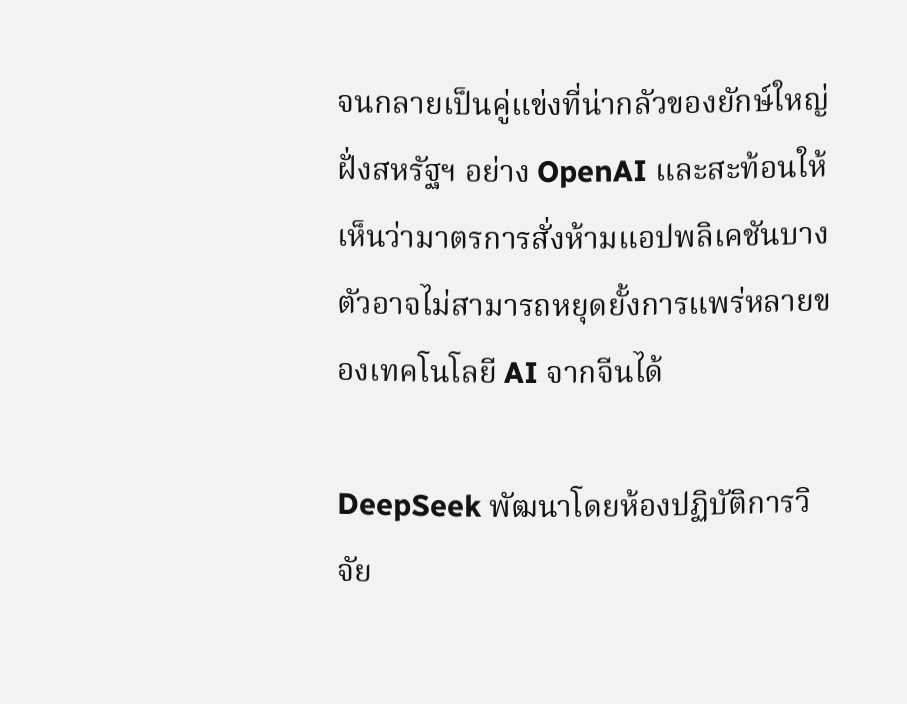จนกลายเป็นคู่แข่งที่น่ากลัวของยักษ์ใหญ่ฝั่งสหรัฐฯ อย่าง OpenAI และสะท้อนให้เห็นว่ามาตรการสั่งห้ามแอปพลิเคชันบางตัวอาจไม่สามารถหยุดยั้งการแพร่หลายของเทคโนโลยี AI จากจีนได้

DeepSeek พัฒนาโดยห้องปฏิบัติการวิจัย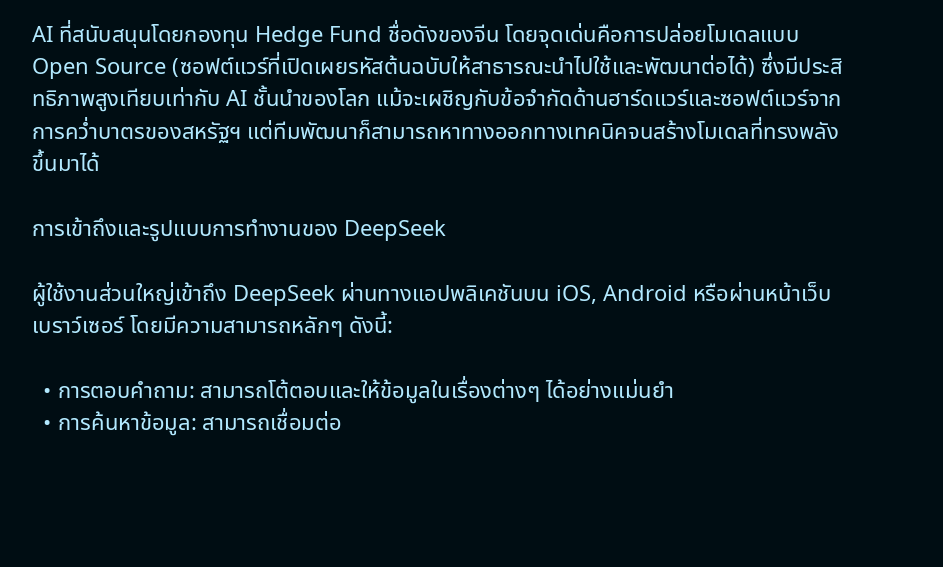AI ที่สนับสนุนโดยกองทุน Hedge Fund ชื่อดังของจีน โดยจุดเด่นคือการปล่อยโมเดลแบบ Open Source (ซอฟต์แวร์ที่เปิดเผยรหัสต้นฉบับให้สาธารณะนำไปใช้และพัฒนาต่อได้) ซึ่งมีประสิทธิภาพสูงเทียบเท่ากับ AI ชั้นนำของโลก แม้จะเผชิญกับข้อจำกัดด้านฮาร์ดแวร์และซอฟต์แวร์จากการคว่ำบาตรของสหรัฐฯ แต่ทีมพัฒนาก็สามารถหาทางออกทางเทคนิคจนสร้างโมเดลที่ทรงพลังขึ้นมาได้

การเข้าถึงและรูปแบบการทำงานของ DeepSeek

ผู้ใช้งานส่วนใหญ่เข้าถึง DeepSeek ผ่านทางแอปพลิเคชันบน iOS, Android หรือผ่านหน้าเว็บเบราว์เซอร์ โดยมีความสามารถหลักๆ ดังนี้:

  • การตอบคำถาม: สามารถโต้ตอบและให้ข้อมูลในเรื่องต่างๆ ได้อย่างแม่นยำ
  • การค้นหาข้อมูล: สามารถเชื่อมต่อ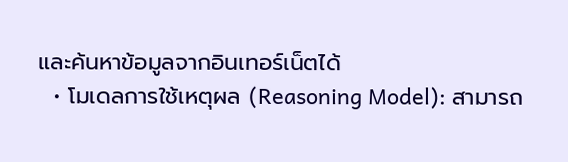และค้นหาข้อมูลจากอินเทอร์เน็ตได้
  • โมเดลการใช้เหตุผล (Reasoning Model): สามารถ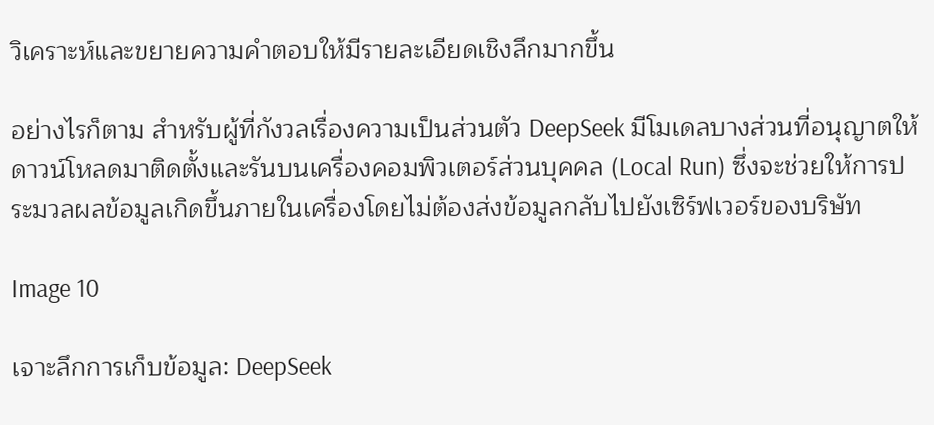วิเคราะห์และขยายความคำตอบให้มีรายละเอียดเชิงลึกมากขึ้น

อย่างไรก็ตาม สำหรับผู้ที่กังวลเรื่องความเป็นส่วนตัว DeepSeek มีโมเดลบางส่วนที่อนุญาตให้ดาวน์โหลดมาติดตั้งและรันบนเครื่องคอมพิวเตอร์ส่วนบุคคล (Local Run) ซึ่งจะช่วยให้การประมวลผลข้อมูลเกิดขึ้นภายในเครื่องโดยไม่ต้องส่งข้อมูลกลับไปยังเซิร์ฟเวอร์ของบริษัท

Image 10

เจาะลึกการเก็บข้อมูล: DeepSeek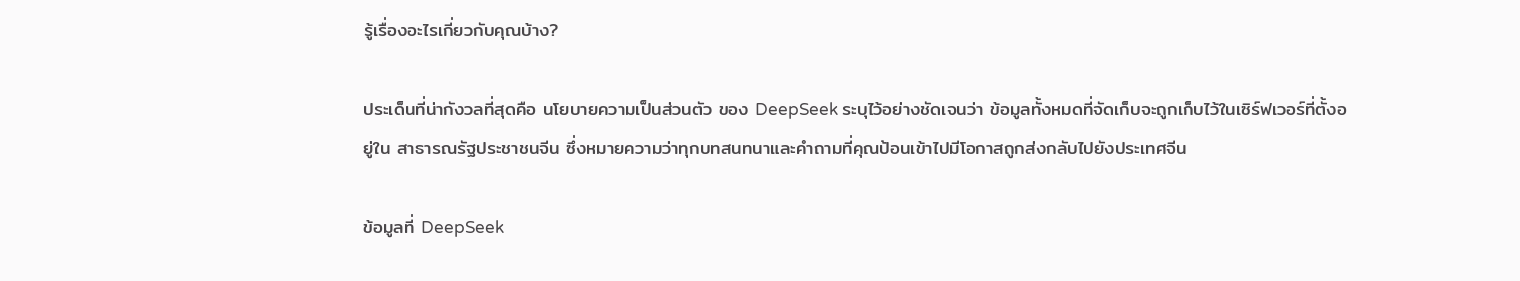รู้เรื่องอะไรเกี่ยวกับคุณบ้าง?

ประเด็นที่น่ากังวลที่สุดคือ นโยบายความเป็นส่วนตัว ของ DeepSeek ระบุไว้อย่างชัดเจนว่า ข้อมูลทั้งหมดที่จัดเก็บจะถูกเก็บไว้ในเซิร์ฟเวอร์ที่ตั้งอยู่ใน สาธารณรัฐประชาชนจีน ซึ่งหมายความว่าทุกบทสนทนาและคำถามที่คุณป้อนเข้าไปมีโอกาสถูกส่งกลับไปยังประเทศจีน

ข้อมูลที่ DeepSeek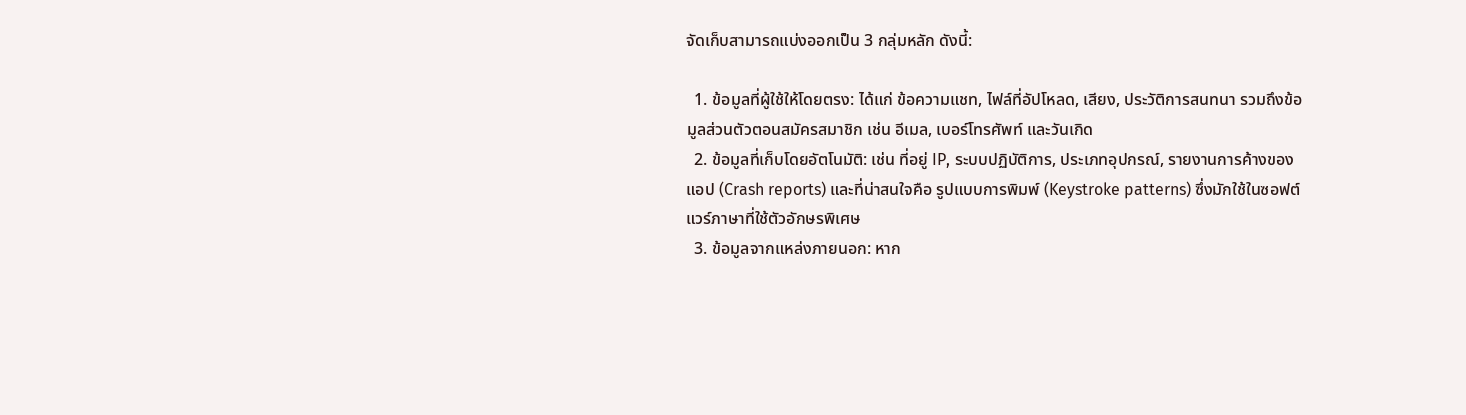จัดเก็บสามารถแบ่งออกเป็น 3 กลุ่มหลัก ดังนี้:

  1. ข้อมูลที่ผู้ใช้ให้โดยตรง: ได้แก่ ข้อความแชท, ไฟล์ที่อัปโหลด, เสียง, ประวัติการสนทนา รวมถึงข้อมูลส่วนตัวตอนสมัครสมาชิก เช่น อีเมล, เบอร์โทรศัพท์ และวันเกิด
  2. ข้อมูลที่เก็บโดยอัตโนมัติ: เช่น ที่อยู่ IP, ระบบปฏิบัติการ, ประเภทอุปกรณ์, รายงานการค้างของแอป (Crash reports) และที่น่าสนใจคือ รูปแบบการพิมพ์ (Keystroke patterns) ซึ่งมักใช้ในซอฟต์แวร์ภาษาที่ใช้ตัวอักษรพิเศษ
  3. ข้อมูลจากแหล่งภายนอก: หาก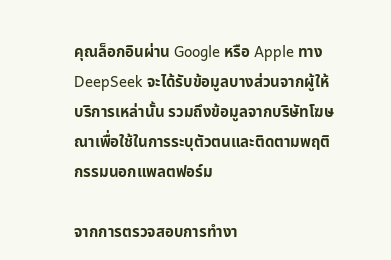คุณล็อกอินผ่าน Google หรือ Apple ทาง DeepSeek จะได้รับข้อมูลบางส่วนจากผู้ให้บริการเหล่านั้น รวมถึงข้อมูลจากบริษัทโฆษณาเพื่อใช้ในการระบุตัวตนและติดตามพฤติกรรมนอกแพลตฟอร์ม

จากการตรวจสอบการทำงา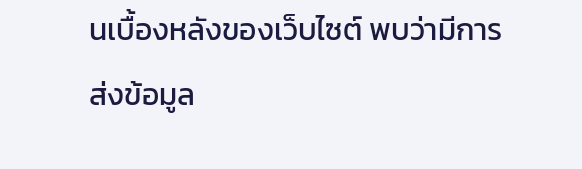นเบื้องหลังของเว็บไซต์ พบว่ามีการส่งข้อมูล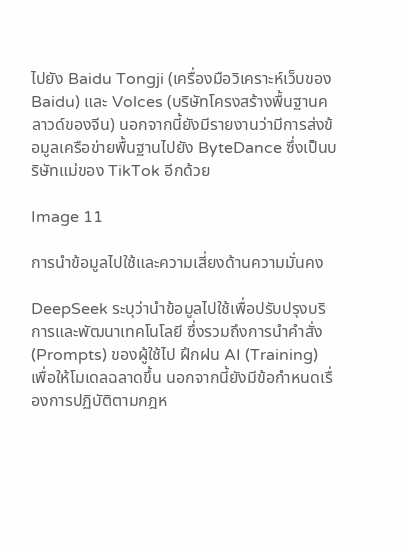ไปยัง Baidu Tongji (เครื่องมือวิเคราะห์เว็บของ Baidu) และ Volces (บริษัทโครงสร้างพื้นฐานคลาวด์ของจีน) นอกจากนี้ยังมีรายงานว่ามีการส่งข้อมูลเครือข่ายพื้นฐานไปยัง ByteDance ซึ่งเป็นบริษัทแม่ของ TikTok อีกด้วย

Image 11

การนำข้อมูลไปใช้และความเสี่ยงด้านความมั่นคง

DeepSeek ระบุว่านำข้อมูลไปใช้เพื่อปรับปรุงบริการและพัฒนาเทคโนโลยี ซึ่งรวมถึงการนำคำสั่ง (Prompts) ของผู้ใช้ไป ฝึกฝน AI (Training) เพื่อให้โมเดลฉลาดขึ้น นอกจากนี้ยังมีข้อกำหนดเรื่องการปฏิบัติตามกฎห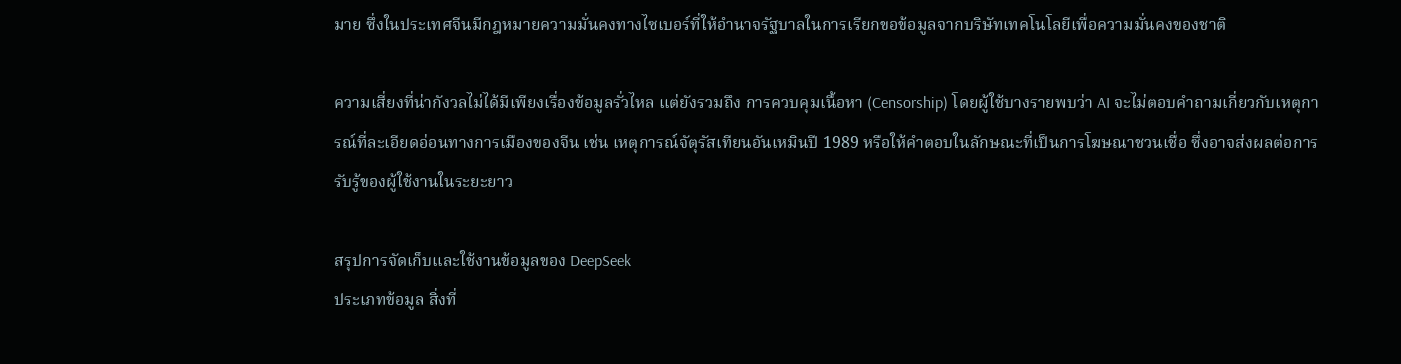มาย ซึ่งในประเทศจีนมีกฎหมายความมั่นคงทางไซเบอร์ที่ให้อำนาจรัฐบาลในการเรียกขอข้อมูลจากบริษัทเทคโนโลยีเพื่อความมั่นคงของชาติ

ความเสี่ยงที่น่ากังวลไม่ได้มีเพียงเรื่องข้อมูลรั่วไหล แต่ยังรวมถึง การควบคุมเนื้อหา (Censorship) โดยผู้ใช้บางรายพบว่า AI จะไม่ตอบคำถามเกี่ยวกับเหตุการณ์ที่ละเอียดอ่อนทางการเมืองของจีน เช่น เหตุการณ์จัตุรัสเทียนอันเหมินปี 1989 หรือให้คำตอบในลักษณะที่เป็นการโฆษณาชวนเชื่อ ซึ่งอาจส่งผลต่อการรับรู้ของผู้ใช้งานในระยะยาว

สรุปการจัดเก็บและใช้งานข้อมูลของ DeepSeek
ประเภทข้อมูล สิ่งที่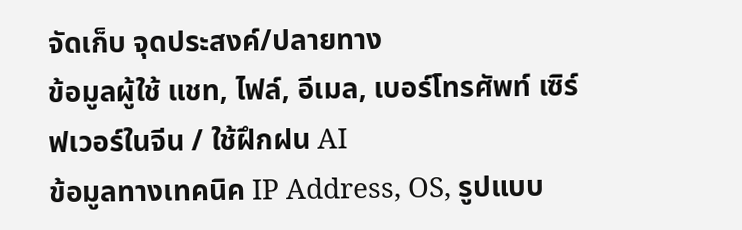จัดเก็บ จุดประสงค์/ปลายทาง
ข้อมูลผู้ใช้ แชท, ไฟล์, อีเมล, เบอร์โทรศัพท์ เซิร์ฟเวอร์ในจีน / ใช้ฝึกฝน AI
ข้อมูลทางเทคนิค IP Address, OS, รูปแบบ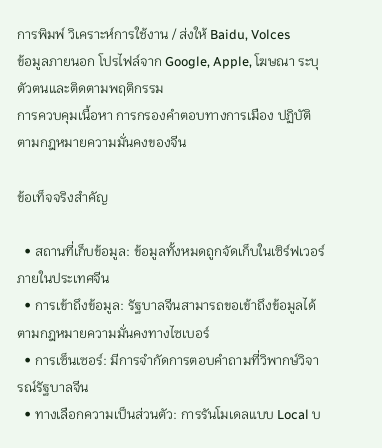การพิมพ์ วิเคราะห์การใช้งาน / ส่งให้ Baidu, Volces
ข้อมูลภายนอก โปรไฟล์จาก Google, Apple, โฆษณา ระบุตัวตนและติดตามพฤติกรรม
การควบคุมเนื้อหา การกรองคำตอบทางการเมือง ปฏิบัติตามกฎหมายความมั่นคงของจีน

ข้อเท็จจริงสำคัญ

  • สถานที่เก็บข้อมูล: ข้อมูลทั้งหมดถูกจัดเก็บในเซิร์ฟเวอร์ภายในประเทศจีน
  • การเข้าถึงข้อมูล: รัฐบาลจีนสามารถขอเข้าถึงข้อมูลได้ตามกฎหมายความมั่นคงทางไซเบอร์
  • การเซ็นเซอร์: มีการจำกัดการตอบคำถามที่วิพากษ์วิจารณ์รัฐบาลจีน
  • ทางเลือกความเป็นส่วนตัว: การรันโมเดลแบบ Local บ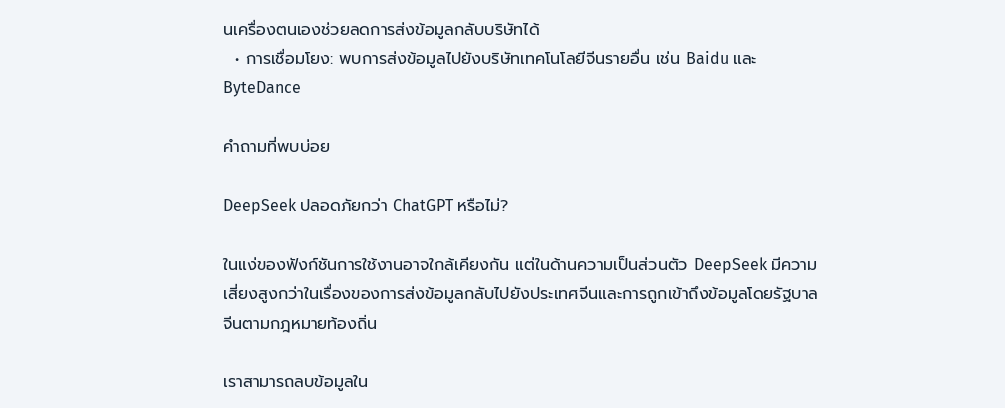นเครื่องตนเองช่วยลดการส่งข้อมูลกลับบริษัทได้
  • การเชื่อมโยง: พบการส่งข้อมูลไปยังบริษัทเทคโนโลยีจีนรายอื่น เช่น Baidu และ ByteDance

คำถามที่พบบ่อย

DeepSeek ปลอดภัยกว่า ChatGPT หรือไม่?

ในแง่ของฟังก์ชันการใช้งานอาจใกล้เคียงกัน แต่ในด้านความเป็นส่วนตัว DeepSeek มีความเสี่ยงสูงกว่าในเรื่องของการส่งข้อมูลกลับไปยังประเทศจีนและการถูกเข้าถึงข้อมูลโดยรัฐบาลจีนตามกฎหมายท้องถิ่น

เราสามารถลบข้อมูลใน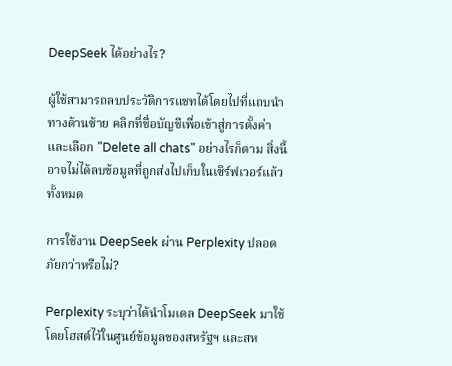DeepSeek ได้อย่างไร?

ผู้ใช้สามารถลบประวัติการแชทได้โดยไปที่แถบนำทางด้านซ้าย คลิกที่ชื่อบัญชีเพื่อเข้าสู่การตั้งค่า และเลือก "Delete all chats" อย่างไรก็ตาม สิ่งนี้อาจไม่ได้ลบข้อมูลที่ถูกส่งไปเก็บในเซิร์ฟเวอร์แล้วทั้งหมด

การใช้งาน DeepSeek ผ่าน Perplexity ปลอดภัยกว่าหรือไม่?

Perplexity ระบุว่าได้นำโมเดล DeepSeek มาใช้โดยโฮสต์ไว้ในศูนย์ข้อมูลของสหรัฐฯ และสห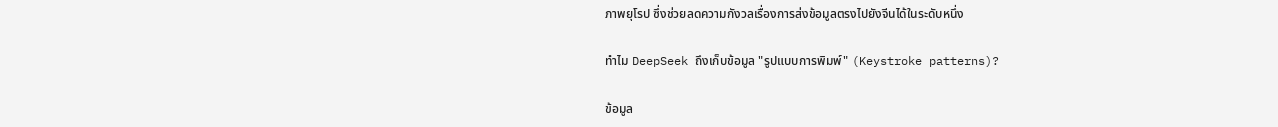ภาพยุโรป ซึ่งช่วยลดความกังวลเรื่องการส่งข้อมูลตรงไปยังจีนได้ในระดับหนึ่ง

ทำไม DeepSeek ถึงเก็บข้อมูล "รูปแบบการพิมพ์" (Keystroke patterns)?

ข้อมูล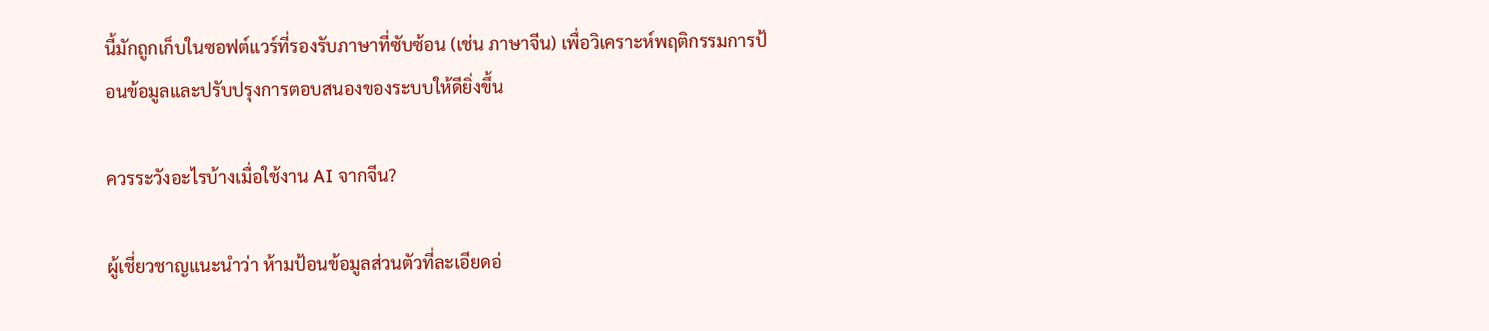นี้มักถูกเก็บในซอฟต์แวร์ที่รองรับภาษาที่ซับซ้อน (เช่น ภาษาจีน) เพื่อวิเคราะห์พฤติกรรมการป้อนข้อมูลและปรับปรุงการตอบสนองของระบบให้ดียิ่งขึ้น

ควรระวังอะไรบ้างเมื่อใช้งาน AI จากจีน?

ผู้เชี่ยวชาญแนะนำว่า ห้ามป้อนข้อมูลส่วนตัวที่ละเอียดอ่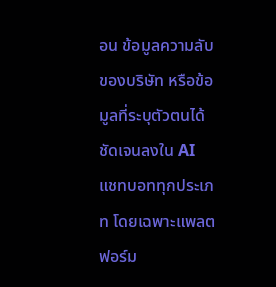อน ข้อมูลความลับของบริษัท หรือข้อมูลที่ระบุตัวตนได้ชัดเจนลงใน AI แชทบอททุกประเภท โดยเฉพาะแพลตฟอร์ม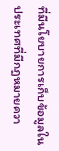ที่มีนโยบายการเก็บข้อมูลในประเทศที่มีกฎหมายควา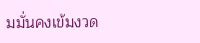มมั่นคงเข้มงวด